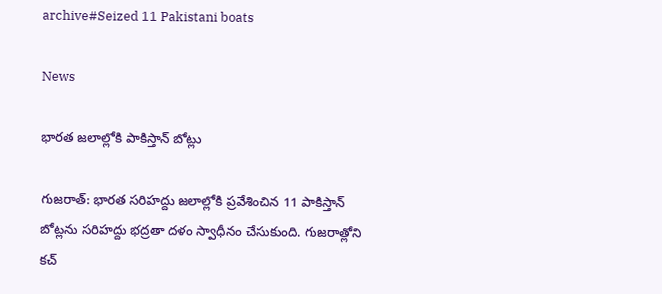archive#Seized 11 Pakistani boats

News

భారత జలాల్లోకి పాకిస్తాన్‌ బోట్లు

గుజ‌రాత్‌: భారత సరిహద్దు జలాల్లోకి ప్రవేశించిన 11 పాకిస్తాన్‌ బోట్లను సరిహద్దు భద్రతా దళం స్వాధీనం చేసుకుంది. గుజరాత్లోని కచ్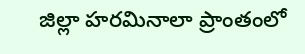జిల్లా హరమినాలా ప్రాంతంలో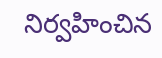నిర్వహించిన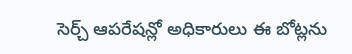సెర్చ్ ఆపరేషన్లో అధికారులు ఈ బోట్లను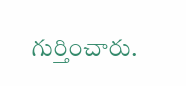గుర్తించారు.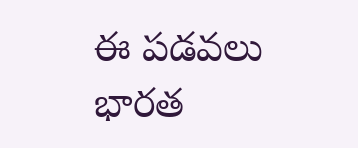ఈ పడవలు భారత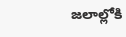జలాల్లోకి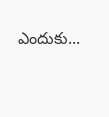ఎందుకు...